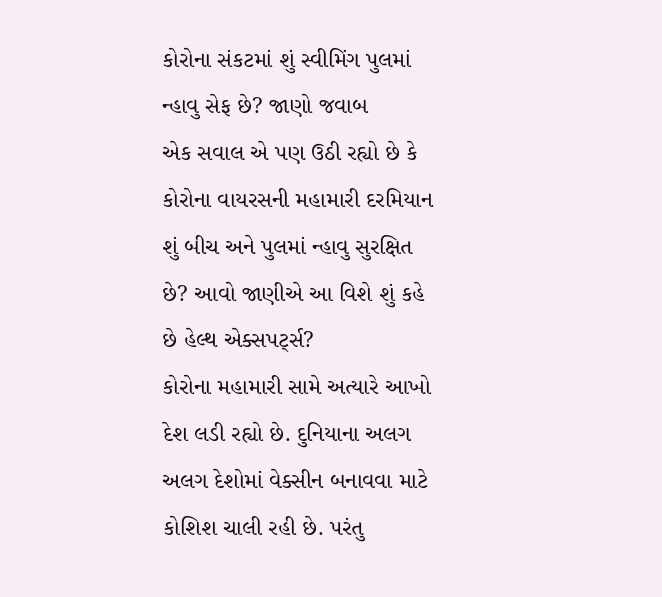કોરોના સંકટમાં શું સ્વીમિંગ પુલમાં ન્હાવુ સેફ છે? જાણો જવાબ
એક સવાલ એ પણ ઉઠી રહ્યો છે કે કોરોના વાયરસની મહામારી દરમિયાન શું બીચ અને પુલમાં ન્હાવુ સુરક્ષિત છે? આવો જાણીએ આ વિશે શું કહે છે હેલ્થ એક્સપર્ટ્સ?
કોરોના મહામારી સામે અત્યારે આખો દેશ લડી રહ્યો છે. દુનિયાના અલગ અલગ દેશોમાં વેક્સીન બનાવવા માટે કોશિશ ચાલી રહી છે. પરંતુ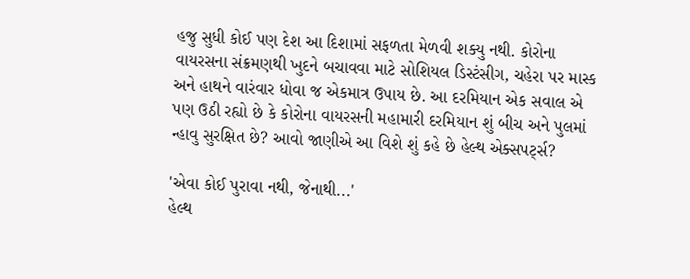હજુ સુધી કોઈ પણ દેશ આ દિશામાં સફળતા મેળવી શક્યુ નથી. કોરોના વાયરસના સંક્રમણથી ખુદને બચાવવા માટે સોશિયલ ડિસ્ટંસીગ, ચહેરા પર માસ્ક અને હાથને વારંવાર ધોવા જ એકમાત્ર ઉપાય છે. આ દરમિયાન એક સવાલ એ પણ ઉઠી રહ્યો છે કે કોરોના વાયરસની મહામારી દરમિયાન શું બીચ અને પુલમાં ન્હાવુ સુરક્ષિત છે? આવો જાણીએ આ વિશે શું કહે છે હેલ્થ એક્સપર્ટ્સ?

'એવા કોઈ પુરાવા નથી, જેનાથી...'
હેલ્થ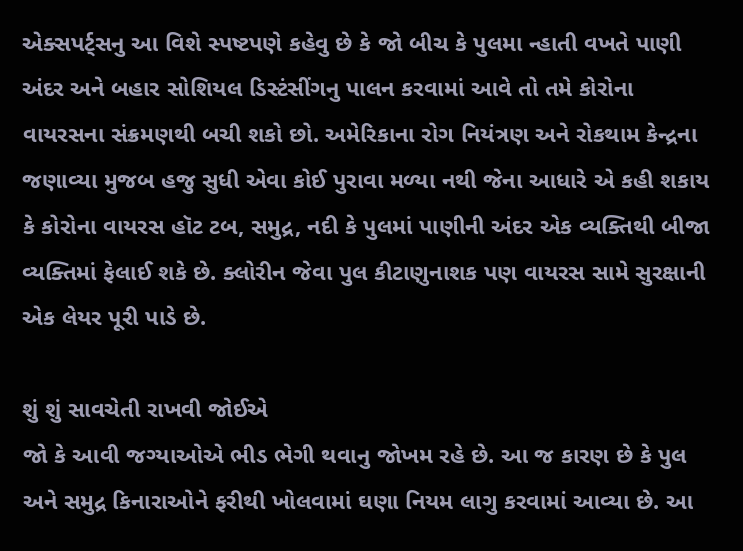એક્સપર્ટ્સનુ આ વિશે સ્પષ્ટપણે કહેવુ છે કે જો બીચ કે પુલમા ન્હાતી વખતે પાણી અંદર અને બહાર સોશિયલ ડિસ્ટંસીંગનુ પાલન કરવામાં આવે તો તમે કોરોના વાયરસના સંક્રમણથી બચી શકો છો. અમેરિકાના રોગ નિયંત્રણ અને રોકથામ કેન્દ્રના જણાવ્યા મુજબ હજુ સુધી એવા કોઈ પુરાવા મળ્યા નથી જેના આધારે એ કહી શકાય કે કોરોના વાયરસ હૉટ ટબ, સમુદ્ર, નદી કે પુલમાં પાણીની અંદર એક વ્યક્તિથી બીજા વ્યક્તિમાં ફેલાઈ શકે છે. ક્લોરીન જેવા પુલ કીટાણુનાશક પણ વાયરસ સામે સુરક્ષાની એક લેયર પૂરી પાડે છે.

શું શું સાવચેતી રાખવી જોઈએ
જો કે આવી જગ્યાઓએ ભીડ ભેગી થવાનુ જોખમ રહે છે. આ જ કારણ છે કે પુલ અને સમુદ્ર કિનારાઓને ફરીથી ખોલવામાં ઘણા નિયમ લાગુ કરવામાં આવ્યા છે. આ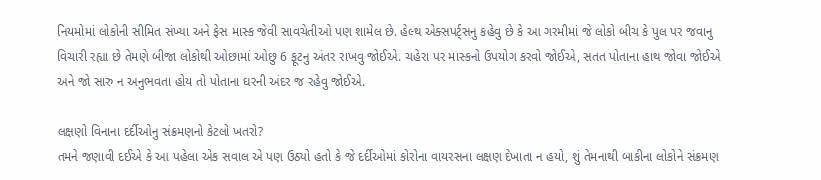નિયમોમાં લોકોની સીમિત સંખ્યા અને ફેસ માસ્ક જેવી સાવચેતીઓ પણ શામેલ છે. હેલ્થ એક્સપર્ટ્સનુ કહેવુ છે કે આ ગરમીમાં જે લોકો બીચ કે પુલ પર જવાનુ વિચારી રહ્યા છે તેમણે બીજા લોકોથી ઓછામાં ઓછુ 6 ફૂટનુ અંતર રાખવુ જોઈએ. ચહેરા પર માસ્કનો ઉપયોગ કરવો જોઈએ, સતત પોતાના હાથ જોવા જોઈએ અને જો સારુ ન અનુભવતા હોય તો પોતાના ઘરની અંદર જ રહેવુ જોઈએ.

લક્ષણો વિનાના દર્દીઓનુ સંક્રમણનો કેટલો ખતરો?
તમને જણાવી દઈએ કે આ પહેલા એક સવાલ એ પણ ઉઠ્યો હતો કે જે દર્દીઓમાં કોરોના વાયરસના લક્ષણ દેખાતા ન હયો, શું તેમનાથી બાકીના લોકોને સંક્રમણ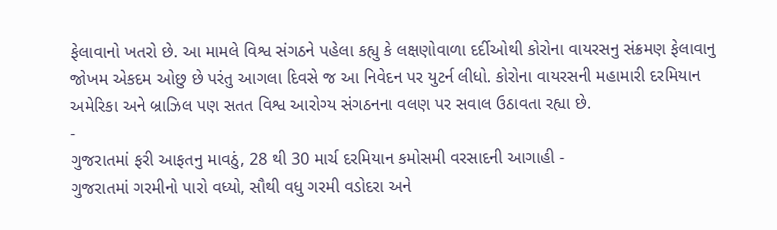ફેલાવાનો ખતરો છે. આ મામલે વિશ્વ સંગઠને પહેલા કહ્યુ કે લક્ષણોવાળા દર્દીઓથી કોરોના વાયરસનુ સંક્રમણ ફેલાવાનુ જોખમ એકદમ ઓછુ છે પરંતુ આગલા દિવસે જ આ નિવેદન પર યુટર્ન લીધો. કોરોના વાયરસની મહામારી દરમિયાન અમેરિકા અને બ્રાઝિલ પણ સતત વિશ્વ આરોગ્ય સંગઠનના વલણ પર સવાલ ઉઠાવતા રહ્યા છે.
-
ગુજરાતમાં ફરી આફતનુ માવઠું, 28 થી 30 માર્ચ દરમિયાન કમોસમી વરસાદની આગાહી -
ગુજરાતમાં ગરમીનો પારો વધ્યો, સૌથી વધુ ગરમી વડોદરા અને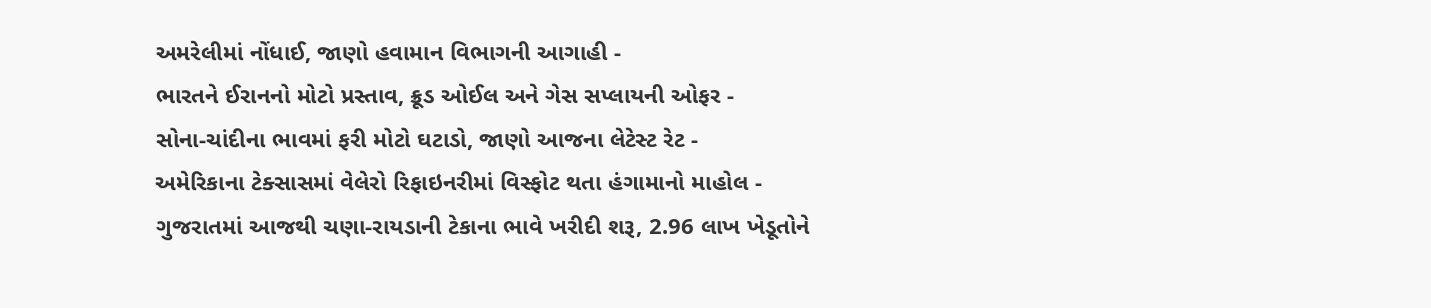અમરેલીમાં નોંધાઈ, જાણો હવામાન વિભાગની આગાહી -
ભારતને ઈરાનનો મોટો પ્રસ્તાવ, ક્રૂડ ઓઈલ અને ગેસ સપ્લાયની ઓફર -
સોના-ચાંદીના ભાવમાં ફરી મોટો ઘટાડો, જાણો આજના લેટેસ્ટ રેટ -
અમેરિકાના ટેક્સાસમાં વેલેરો રિફાઇનરીમાં વિસ્ફોટ થતા હંગામાનો માહોલ -
ગુજરાતમાં આજથી ચણા-રાયડાની ટેકાના ભાવે ખરીદી શરૂ, 2.96 લાખ ખેડૂતોને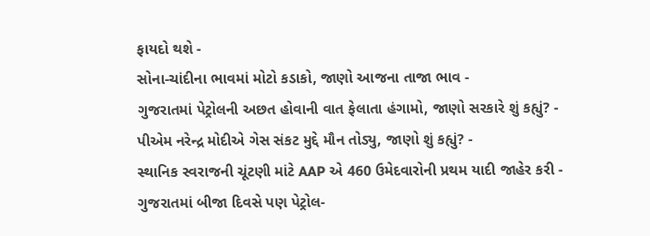ફાયદો થશે -
સોના-ચાંદીના ભાવમાં મોટો કડાકો, જાણો આજના તાજા ભાવ -
ગુજરાતમાં પેટ્રોલની અછત હોવાની વાત ફેલાતા હંગામો, જાણો સરકારે શું કહ્યું? -
પીએમ નરેન્દ્ર મોદીએ ગેસ સંકટ મુદ્દે મૌન તોડ્યુ, જાણો શું કહ્યું? -
સ્થાનિક સ્વરાજની ચૂંટણી માંટે AAP એ 460 ઉમેદવારોની પ્રથમ યાદી જાહેર કરી -
ગુજરાતમાં બીજા દિવસે પણ પેટ્રોલ-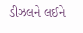ડીઝલને લઈને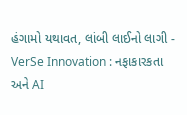હંગામો યથાવત, લાંબી લાઈનો લાગી -
VerSe Innovation : નફાકારકતા અને AI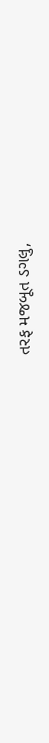તરફ મજબૂત ડગલુ,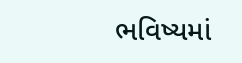ભવિષ્યમાં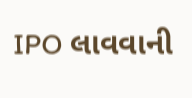IPO લાવવાની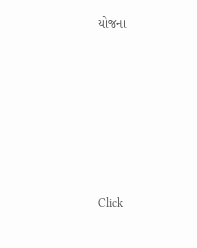યોજના







Click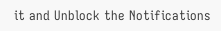it and Unblock the Notifications